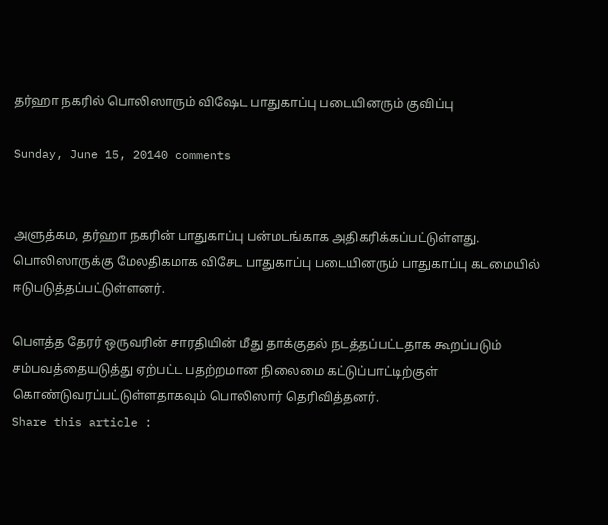தர்ஹா நகரில் பொலிஸாரும் விஷேட பாதுகாப்பு படையினரும் குவிப்பு

Sunday, June 15, 20140 comments


அளுத்கம, தர்ஹா நகரின் பாதுகாப்பு பன்மடங்காக அதிகரிக்கப்பட்டுள்ளது. பொலிஸாருக்கு மேலதிகமாக விசேட பாதுகாப்பு படையினரும் பாதுகாப்பு கடமையில் ஈடுபடுத்தப்பட்டுள்ளனர்.

பௌத்த தேரர் ஒருவரின் சாரதியின் மீது தாக்குதல் நடத்தப்பட்டதாக கூறப்படும் சம்பவத்தையடுத்து ஏற்பட்ட பதற்றமான நிலைமை கட்டுப்பாட்டிற்குள் கொண்டுவரப்பட்டுள்ளதாகவும் பொலிஸார் தெரிவித்தனர்.
Share this article :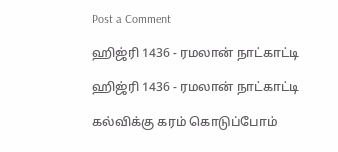Post a Comment

ஹிஜ்ரி 1436 - ரமலான் நாட்காட்டி

ஹிஜ்ரி 1436 - ரமலான் நாட்காட்டி

கல்விக்கு கரம் கொடுப்போம்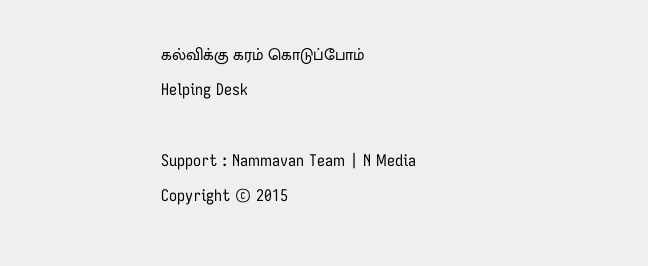கல்விக்கு கரம் கொடுப்போம்
Helping Desk

Support : Nammavan Team | N Media Copyright © 2015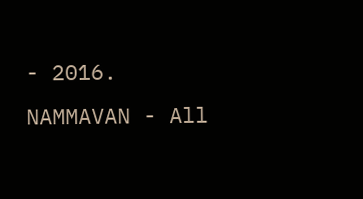- 2016. NAMMAVAN - All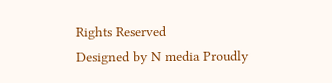Rights Reserved
Designed by N media Proudly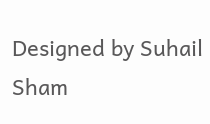Designed by Suhail Sham